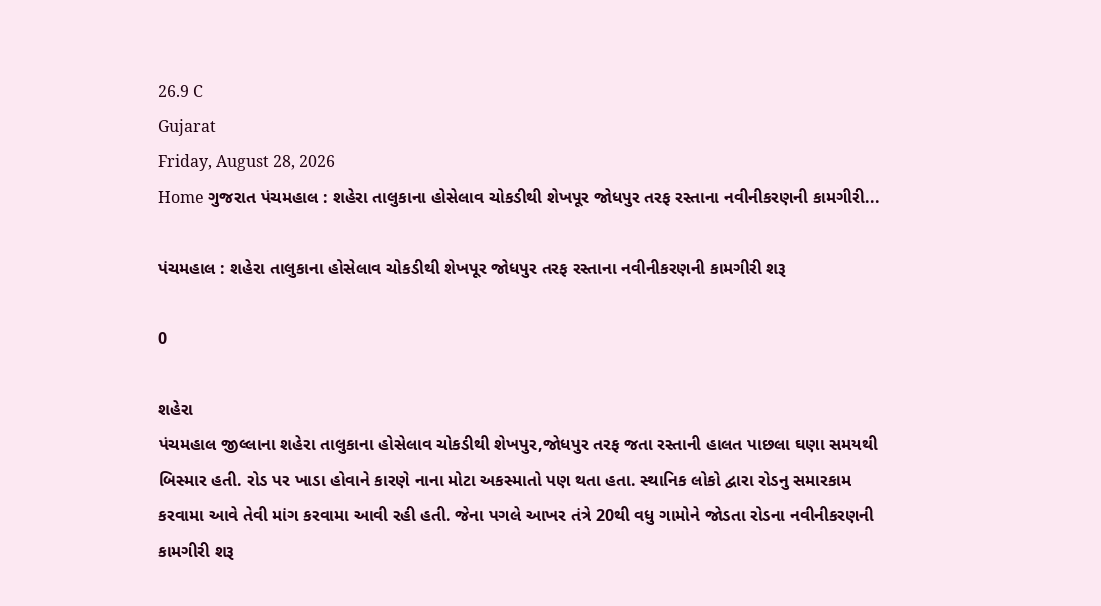26.9 C
Gujarat
Friday, August 28, 2026
Home ગુજરાત પંચમહાલ : શહેરા તાલુકાના હોસેલાવ ચોકડીથી શેખપૂર જોધપુર તરફ રસ્તાના નવીનીકરણની કામગીરી...

પંચમહાલ : શહેરા તાલુકાના હોસેલાવ ચોકડીથી શેખપૂર જોધપુર તરફ રસ્તાના નવીનીકરણની કામગીરી શરૂ

0

શહેરા
પંચમહાલ જીલ્લાના શહેરા તાલુકાના હોસેલાવ ચોકડીથી શેખપુર,જોધપુર તરફ જતા રસ્તાની હાલત પાછલા ઘણા સમયથી બિસ્માર હતી. રોડ પર ખાડા હોવાને કારણે નાના મોટા અકસ્માતો પણ થતા હતા. સ્થાનિક લોકો દ્વારા રોડનુ સમારકામ કરવામા આવે તેવી માંગ કરવામા આવી રહી હતી. જેના પગલે આખર તંત્રે 20થી વધુ ગામોને જોડતા રોડના નવીનીકરણની કામગીરી શરૂ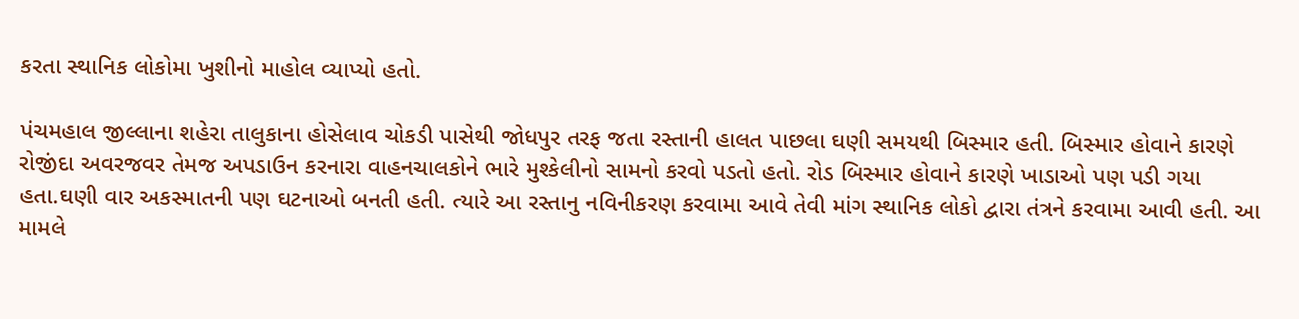કરતા સ્થાનિક લોકોમા ખુશીનો માહોલ વ્યાપ્યો હતો.

પંચમહાલ જીલ્લાના શહેરા તાલુકાના હોસેલાવ ચોકડી પાસેથી જોધપુર તરફ જતા રસ્તાની હાલત પાછલા ઘણી સમયથી બિસ્માર હતી. બિસ્માર હોવાને કારણે રોજીંદા અવરજવર તેમજ અપડાઉન કરનારા વાહનચાલકોને ભારે મુશ્કેલીનો સામનો કરવો પડતો હતો. રોડ બિસ્માર હોવાને કારણે ખાડાઓ પણ પડી ગયા હતા.ઘણી વાર અકસ્માતની પણ ઘટનાઓ બનતી હતી. ત્યારે આ રસ્તાનુ નવિનીકરણ કરવામા આવે તેવી માંગ સ્થાનિક લોકો દ્વારા તંત્રને કરવામા આવી હતી. આ મામલે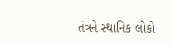તંત્રને સ્થાનિક લોકો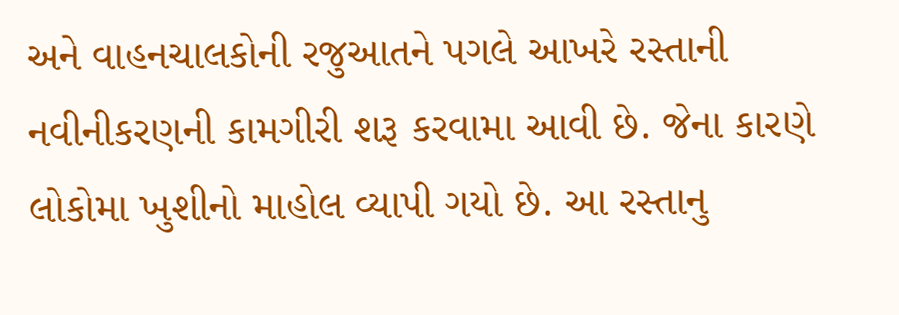અને વાહનચાલકોની રજુઆતને પગલે આખરે રસ્તાની નવીનીકરણની કામગીરી શરૂ કરવામા આવી છે. જેના કારણે લોકોમા ખુશીનો માહોલ વ્યાપી ગયો છે. આ રસ્તાનુ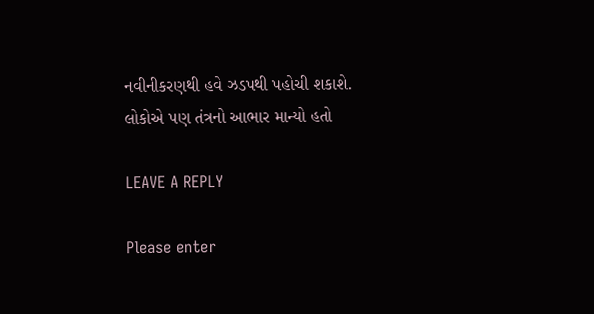નવીનીકરણથી હવે ઝડપથી પહોચી શકાશે. લોકોએ પણ તંત્રનો આભાર માન્યો હતો

LEAVE A REPLY

Please enter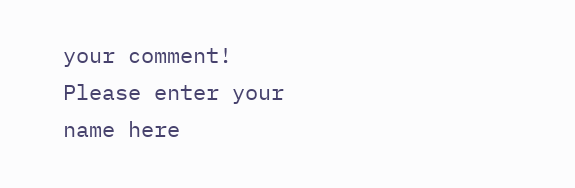your comment!
Please enter your name here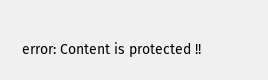error: Content is protected !!